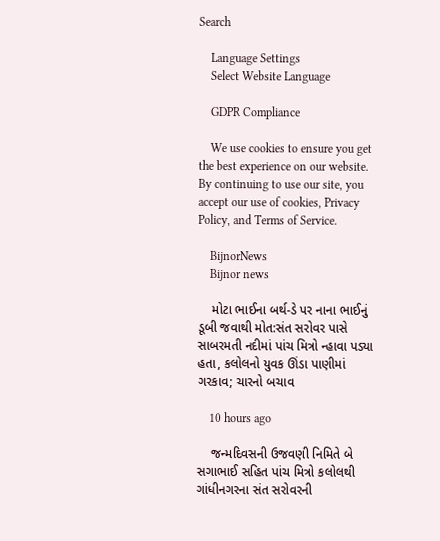Search

    Language Settings
    Select Website Language

    GDPR Compliance

    We use cookies to ensure you get the best experience on our website. By continuing to use our site, you accept our use of cookies, Privacy Policy, and Terms of Service.

    BijnorNews
    Bijnor news

    મોટા ભાઈના બર્થ-ડે પર નાના ભાઈનું ડૂબી જવાથી મોત:સંત સરોવર પાસે સાબરમતી નદીમાં પાંચ મિત્રો ન્હાવા પડ્યા હતા, કલોલનો યુવક ઊંડા પાણીમાં ગરકાવ; ચારનો બચાવ

    10 hours ago

    જન્મદિવસની ઉજવણી નિમિતે બે સગાભાઈ સહિત પાંચ મિત્રો કલોલથી ગાંધીનગરના સંત સરોવરની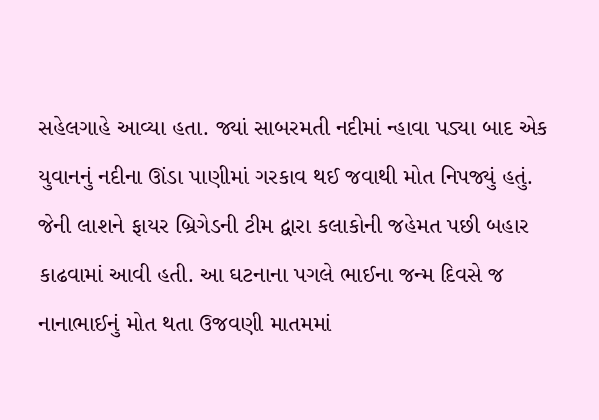સહેલગાહે આવ્યા હતા. જ્યાં સાબરમતી નદીમાં ન્હાવા પડ્યા બાદ એક યુવાનનું નદીના ઊંડા પાણીમાં ગરકાવ થઈ જવાથી મોત નિપજ્યું હતું. જેની લાશને ફાયર બ્રિગેડની ટીમ દ્વારા કલાકોની જહેમત પછી બહાર કાઢવામાં આવી હતી. આ ઘટનાના પગલે ભાઈના જન્મ દિવસે જ નાનાભાઈનું મોત થતા ઉજવણી માતમમાં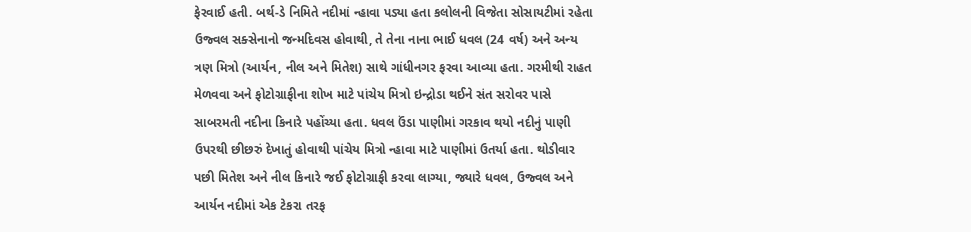ફેરવાઈ હતી. બર્થ-ડે નિમિતે નદીમાં ન્હાવા પડ્યા હતા કલોલની વિજેતા સોસાયટીમાં રહેતા ઉજ્વલ સક્સેનાનો જન્મદિવસ હોવાથી, તે તેના નાના ભાઈ ધવલ (24 વર્ષ) અને અન્ય ત્રણ મિત્રો (આર્યન, નીલ અને મિતેશ) સાથે ગાંધીનગર ફરવા આવ્યા હતા. ગરમીથી રાહત મેળવવા અને ફોટોગ્રાફીના શોખ માટે પાંચેય મિત્રો ઇન્દ્રોડા થઈને સંત સરોવર પાસે સાબરમતી નદીના કિનારે પહોંચ્યા હતા. ધવલ ઉંડા પાણીમાં ગરકાવ થયો નદીનું પાણી ઉપરથી છીછરું દેખાતું હોવાથી પાંચેય મિત્રો ન્હાવા માટે પાણીમાં ઉતર્યા હતા. થોડીવાર પછી મિતેશ અને નીલ કિનારે જઈ ફોટોગ્રાફી કરવા લાગ્યા, જ્યારે ધવલ, ઉજ્વલ અને આર્યન નદીમાં એક ટેકરા તરફ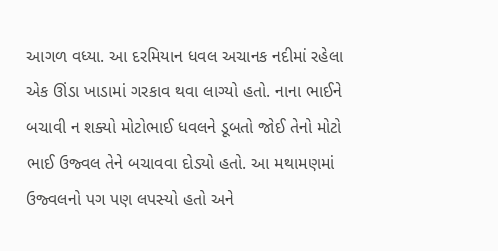આગળ વધ્યા. આ દરમિયાન ધવલ અચાનક નદીમાં રહેલા એક ઊંડા ખાડામાં ગરકાવ થવા લાગ્યો હતો. નાના ભાઈને બચાવી ન શક્યો મોટોભાઈ ધવલને ડૂબતો જોઈ તેનો મોટો ભાઈ ઉજ્વલ તેને બચાવવા દોડ્યો હતો. આ મથામણમાં ઉજ્વલનો પગ પણ લપસ્યો હતો અને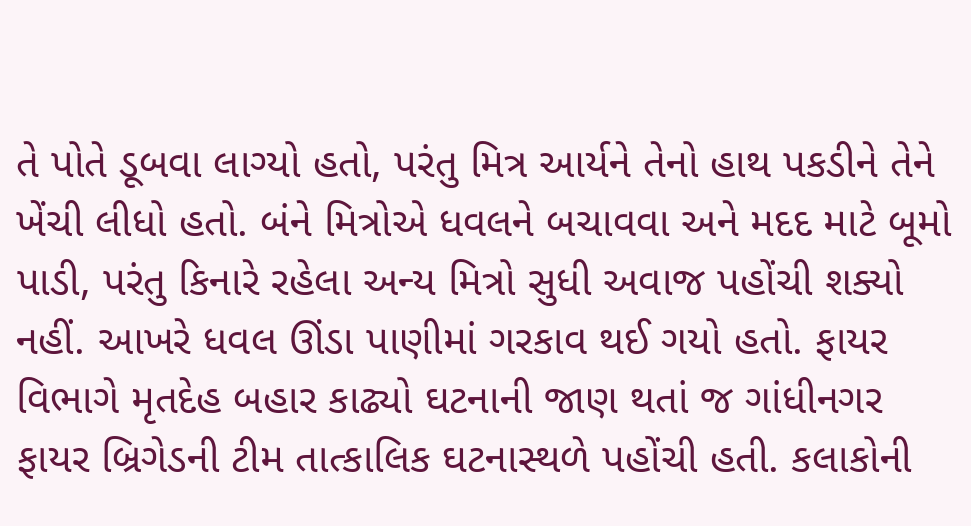તે પોતે ડૂબવા લાગ્યો હતો, પરંતુ મિત્ર આર્યને તેનો હાથ પકડીને તેને ખેંચી લીધો હતો. બંને મિત્રોએ ધવલને બચાવવા અને મદદ માટે બૂમો પાડી, પરંતુ કિનારે રહેલા અન્ય મિત્રો સુધી અવાજ પહોંચી શક્યો નહીં. આખરે ધવલ ઊંડા પાણીમાં ગરકાવ થઈ ગયો હતો. ફાયર વિભાગે મૃતદેહ બહાર કાઢ્યો ઘટનાની જાણ થતાં જ ગાંધીનગર ફાયર બ્રિગેડની ટીમ તાત્કાલિક ઘટનાસ્થળે પહોંચી હતી. કલાકોની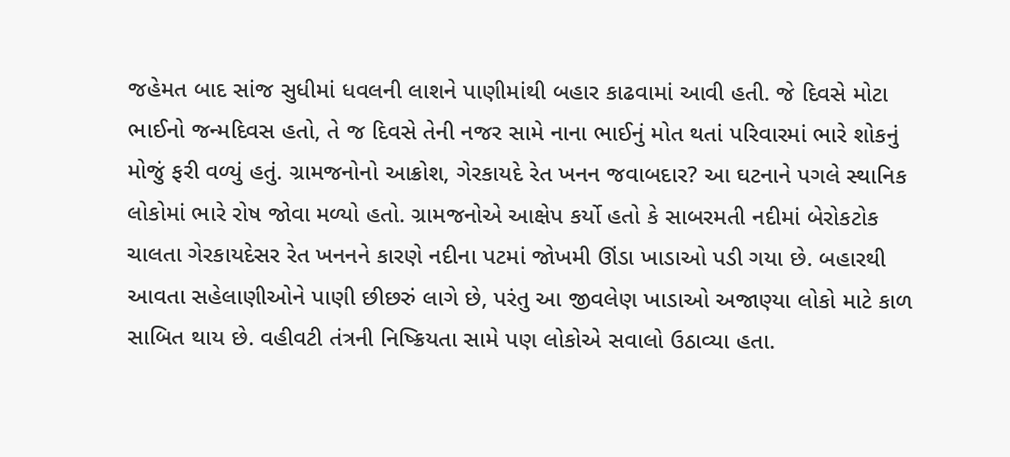જહેમત બાદ સાંજ સુધીમાં ધવલની લાશને પાણીમાંથી બહાર કાઢવામાં આવી હતી. જે દિવસે મોટા ભાઈનો જન્મદિવસ હતો, તે જ દિવસે તેની નજર સામે નાના ભાઈનું મોત થતાં પરિવારમાં ભારે શોકનું મોજું ફરી વળ્યું હતું. ગ્રામજનોનો આક્રોશ, ગેરકાયદે રેત ખનન જવાબદાર? આ ઘટનાને પગલે સ્થાનિક લોકોમાં ભારે રોષ જોવા મળ્યો હતો. ગ્રામજનોએ આક્ષેપ કર્યો હતો કે સાબરમતી નદીમાં બેરોકટોક ચાલતા ગેરકાયદેસર રેત ખનનને કારણે નદીના પટમાં જોખમી ઊંડા ખાડાઓ પડી ગયા છે. બહારથી આવતા સહેલાણીઓને પાણી છીછરું લાગે છે, પરંતુ આ જીવલેણ ખાડાઓ અજાણ્યા લોકો માટે કાળ સાબિત થાય છે. વહીવટી તંત્રની નિષ્ક્રિયતા સામે પણ લોકોએ સવાલો ઉઠાવ્યા હતા.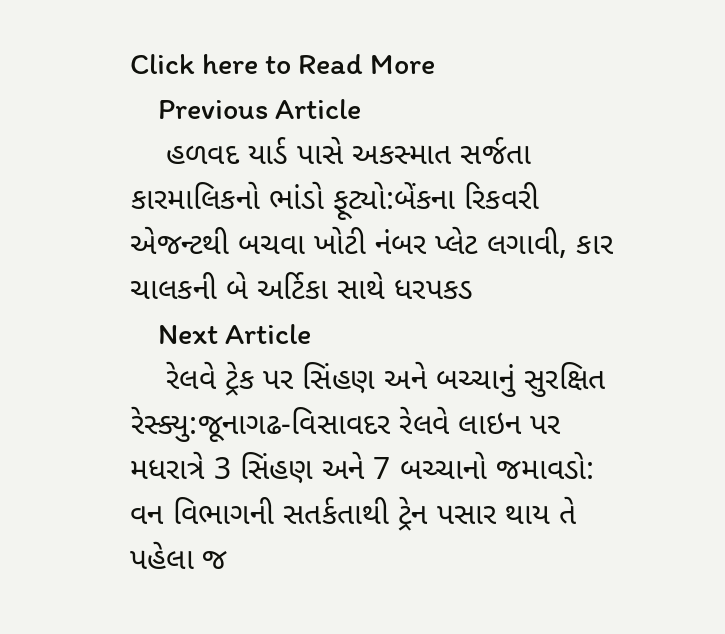Click here to Read More
    Previous Article
    હળવદ યાર્ડ પાસે અકસ્માત સર્જતા કારમાલિકનો ભાંડો ફૂટ્યો:બેંકના રિકવરી એજન્ટથી બચવા ખોટી નંબર પ્લેટ લગાવી, કાર ચાલકની બે અર્ટિકા સાથે ધરપકડ
    Next Article
    રેલવે ટ્રેક પર સિંહણ અને બચ્ચાનું સુરક્ષિત રેસ્ક્યુ:જૂનાગઢ-વિસાવદર રેલવે લાઇન પર મધરાત્રે 3 સિંહણ અને 7 બચ્ચાનો જમાવડો: વન વિભાગની સતર્કતાથી ટ્રેન પસાર થાય તે પહેલા જ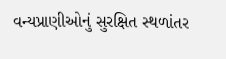વન્યપ્રાણીઓનું સુરક્ષિત સ્થળાંતર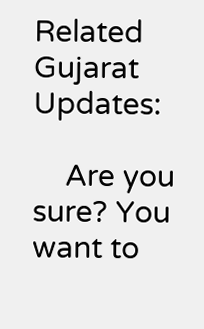Related Gujarat Updates:

    Are you sure? You want to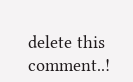delete this comment..!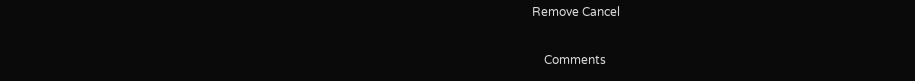Remove Cancel

    Comments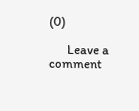(0)

      Leave a comment